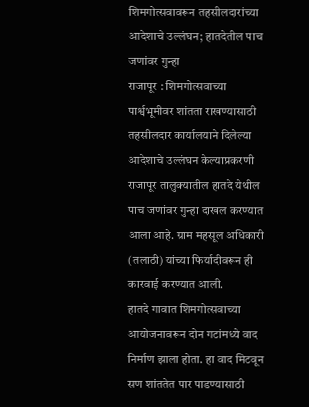शिमगोत्सवावरून तहसीलदारांच्या आदेशाचे उल्लंघन; हातदेतील पाच जणांवर गुन्हा
राजापूर : शिमगोत्सवाच्या पार्श्वभूमीवर शांतता राखण्यासाठी तहसीलदार कार्यालयाने दिलेल्या आदेशाचे उल्लंघन केल्याप्रकरणी राजापूर तालुक्यातील हातदे येथील पाच जणांवर गुन्हा दाखल करण्यात आला आहे. ग्राम महसूल अधिकारी (तलाठी) यांच्या फिर्यादीवरून ही कारवाई करण्यात आली.
हातदे गावात शिमगोत्सवाच्या आयोजनावरून दोन गटांमध्ये वाद निर्माण झाला होता. हा वाद मिटवून सण शांततेत पार पाडण्यासाठी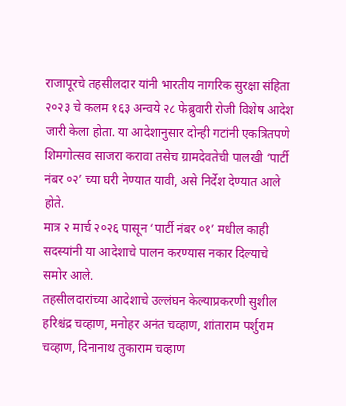राजापूरचे तहसीलदार यांनी भारतीय नागरिक सुरक्षा संहिता २०२३ चे कलम १६३ अन्वये २८ फेब्रुवारी रोजी विशेष आदेश जारी केला होता. या आदेशानुसार दोन्ही गटांनी एकत्रितपणे शिमगोत्सव साजरा करावा तसेच ग्रामदेवतेची पालखी ‘पार्टी नंबर ०२’ च्या घरी नेण्यात यावी, असे निर्देश देण्यात आले होते.
मात्र २ मार्च २०२६ पासून ‘पार्टी नंबर ०१’ मधील काही सदस्यांनी या आदेशाचे पालन करण्यास नकार दिल्याचे समोर आले.
तहसीलदारांच्या आदेशाचे उल्लंघन केल्याप्रकरणी सुशील हरिश्चंद्र चव्हाण, मनोहर अनंत चव्हाण, शांताराम पर्शुराम चव्हाण, दिनानाथ तुकाराम चव्हाण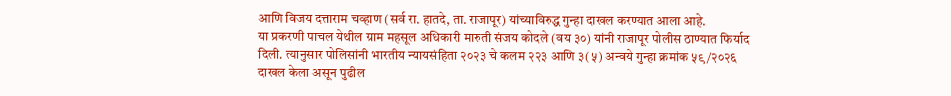आणि विजय दत्ताराम चव्हाण (सर्व रा. हातदे, ता. राजापूर) यांच्याविरुद्ध गुन्हा दाखल करण्यात आला आहे.
या प्रकरणी पाचल येथील ग्राम महसूल अधिकारी मारुती संजय कोदले (वय ३०) यांनी राजापूर पोलीस ठाण्यात फिर्याद दिली. त्यानुसार पोलिसांनी भारतीय न्यायसंहिता २०२३ चे कलम २२३ आणि ३(५) अन्वये गुन्हा क्रमांक ५९/२०२६ दाखल केला असून पुढील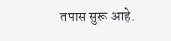तपास सुरू आहे.